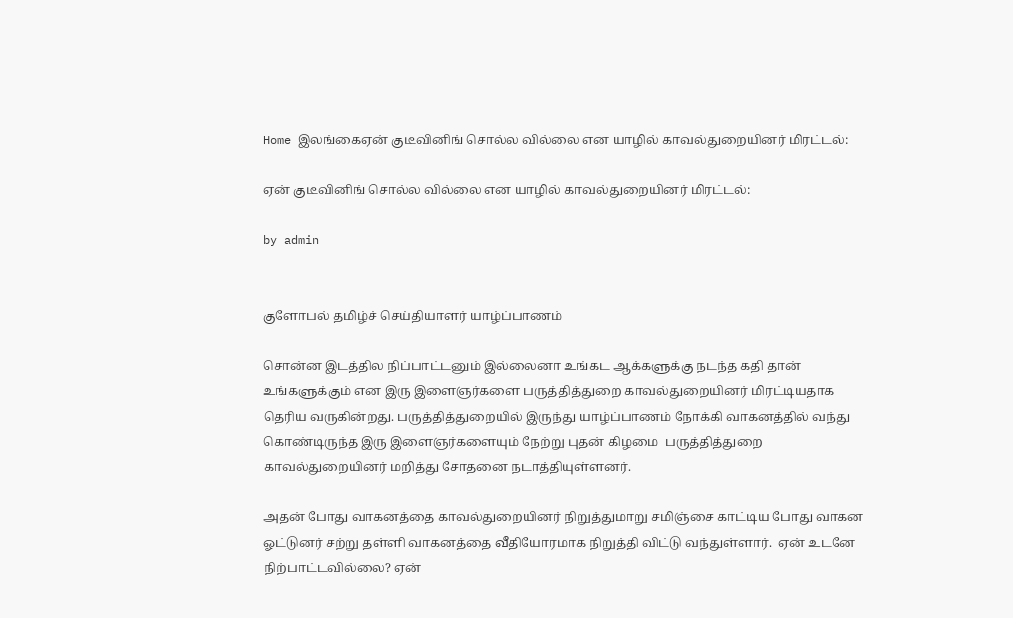Home இலங்கைஏன் குடீவினிங் சொல்ல வில்லை என யாழில் காவல்துறையினர் மிரட்டல்:

ஏன் குடீவினிங் சொல்ல வில்லை என யாழில் காவல்துறையினர் மிரட்டல்:

by admin


குளோபல் தமிழ்ச் செய்தியாளர் யாழ்ப்பாணம்

சொன்ன இடத்தில நிப்பாட்டனும் இல்லைனா உங்கட ஆக்களுக்கு நடந்த கதி தான் உங்களுக்கும் என இரு இளைஞர்களை பருத்தித்துறை காவல்துறையினர் மிரட்டியதாக தெரிய வருகின்றது. பருத்தித்துறையில் இருந்து யாழ்ப்பாணம் நோக்கி வாகனத்தில் வந்து கொண்டிருந்த இரு இளைஞர்களையும் நேற்று புதன் கிழமை  பருத்தித்துறை காவல்துறையினர் மறித்து சோதனை நடாத்தியுள்ளனர்.

அதன் போது வாகனத்தை காவல்துறையினர் நிறுத்துமாறு சமிஞ்சை காட்டிய போது வாகன ஓட்டுனர் சற்று தள்ளி வாகனத்தை வீதியோரமாக நிறுத்தி விட்டு வந்துள்ளார்.  ஏன் உடனே நிற்பாட்டவில்லை? ஏன்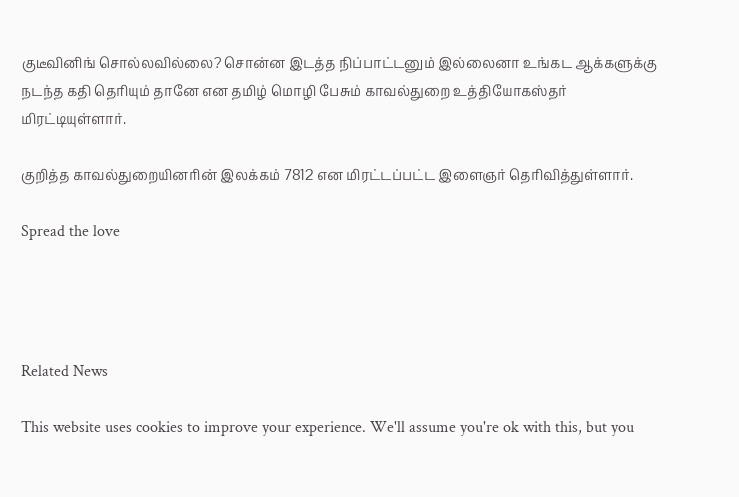குடீவினிங் சொல்லவில்லை? சொன்ன இடத்த நிப்பாட்டனும் இல்லைனா உங்கட ஆக்களுக்கு நடந்த கதி தெரியும் தானே என தமிழ் மொழி பேசும் காவல்துறை உத்தியோகஸ்தர் மிரட்டியுள்ளார்.

குறித்த காவல்துறையினரின் இலக்கம் 7812 என மிரட்டப்பட்ட இளைஞர் தெரிவித்துள்ளார்.

Spread the love




Related News

This website uses cookies to improve your experience. We'll assume you're ok with this, but you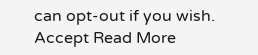can opt-out if you wish. Accept Read More